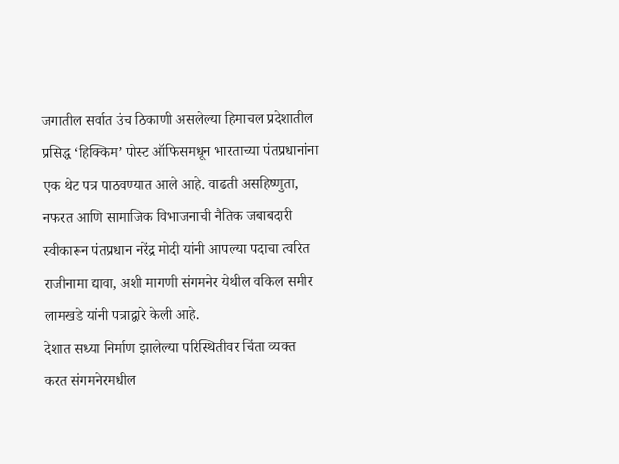जगातील सर्वात उंच ठिकाणी असलेल्या हिमाचल प्रदेशातील प्रसिद्ध ‘हिक्किम’ पोस्ट ऑफिसमधून भारताच्या पंतप्रधानांना एक थेट पत्र पाठवण्यात आले आहे. वाढती असहिष्णुता, नफरत आणि सामाजिक विभाजनाची नैतिक जबाबदारी स्वीकारून पंतप्रधान नरेंद्र मोदी यांनी आपल्या पदाचा त्वरित राजीनामा द्यावा, अशी मागणी संगमनेर येथील वकिल समीर लामखडे यांनी पत्राद्वारे केली आहे.
देशात सध्या निर्माण झालेल्या परिस्थितीवर चिंता व्यक्त करत संगमनेरमधील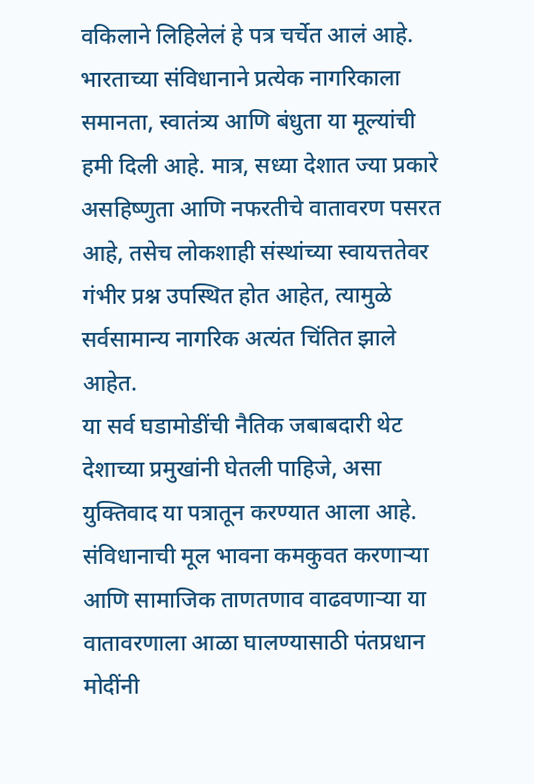वकिलाने लिहिलेलं हे पत्र चर्चेत आलं आहे. भारताच्या संविधानाने प्रत्येक नागरिकाला समानता, स्वातंत्र्य आणि बंधुता या मूल्यांची हमी दिली आहे. मात्र, सध्या देशात ज्या प्रकारे असहिष्णुता आणि नफरतीचे वातावरण पसरत आहे, तसेच लोकशाही संस्थांच्या स्वायत्ततेवर गंभीर प्रश्न उपस्थित होत आहेत, त्यामुळे सर्वसामान्य नागरिक अत्यंत चिंतित झाले आहेत.
या सर्व घडामोडींची नैतिक जबाबदारी थेट देशाच्या प्रमुखांनी घेतली पाहिजे, असा युक्तिवाद या पत्रातून करण्यात आला आहे. संविधानाची मूल भावना कमकुवत करणाऱ्या आणि सामाजिक ताणतणाव वाढवणाऱ्या या वातावरणाला आळा घालण्यासाठी पंतप्रधान मोदींनी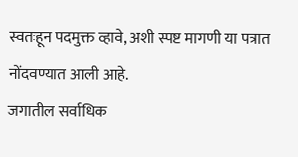स्वतःहून पदमुक्त व्हावे, अशी स्पष्ट मागणी या पत्रात नोंदवण्यात आली आहे.
जगातील सर्वाधिक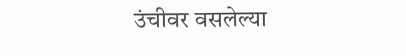उंचीवर वसलेल्या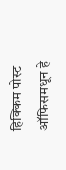हिक्किम पोस्ट ऑफिसमधून हे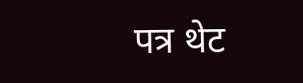पत्र थेट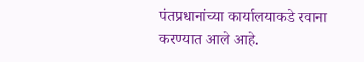पंतप्रधानांच्या कार्यालयाकडे रवाना करण्यात आले आहे.